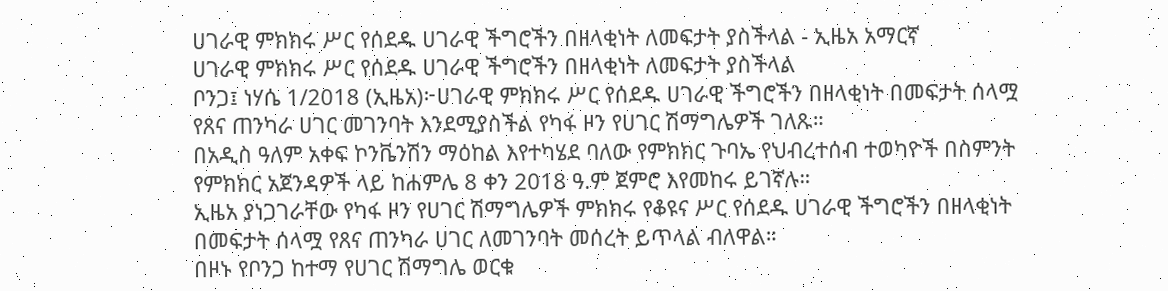ሀገራዊ ምክክሩ ሥር የሰደዱ ሀገራዊ ችግሮችን በዘላቂነት ለመፍታት ያስችላል - ኢዜአ አማርኛ
ሀገራዊ ምክክሩ ሥር የሰደዱ ሀገራዊ ችግሮችን በዘላቂነት ለመፍታት ያስችላል
ቦንጋ፤ ነሃሴ 1/2018 (ኢዜአ)፦ሀገራዊ ምክክሩ ሥር የሰደዱ ሀገራዊ ችግሮችን በዘላቂነት በመፍታት ሰላሟ የጸና ጠንካራ ሀገር መገንባት እንደሚያስችል የካፋ ዞን የሀገር ሽማግሌዎች ገለጹ።
በአዲስ ዓለም አቀፍ ኮንቬንሽን ማዕከል እየተካሄደ ባለው የምክክር ጉባኤ የህብረተሰብ ተወካዮች በስምንት የምክክር አጀንዳዎች ላይ ከሐምሌ 8 ቀን 2018 ዓ.ም ጀምሮ እየመከሩ ይገኛሉ።
ኢዜአ ያነጋገራቸው የካፋ ዞን የሀገር ሽማግሌዎች ምክክሩ የቆዩና ሥር የሰደዱ ሀገራዊ ችግሮችን በዘላቂነት በመፍታት ሰላሟ የጸና ጠንካራ ሀገር ለመገንባት መሰረት ይጥላል ብለዋል።
በዞኑ የቦንጋ ከተማ የሀገር ሽማግሌ ወርቁ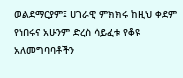ወልደማርያም፤ ሀገራዊ ምክክሩ ከዚህ ቀደም የነበሩና አሁንም ድረስ ሳይፈቱ የቆዩ አለመግባባቶችን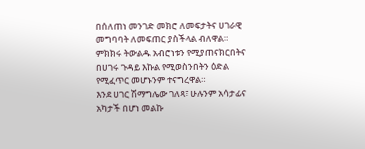በሰለጠነ መንገድ መክሮ ለመፍታትና ሀገራዊ መግባባት ለመፍጠር ያስችላል ብለዋል።
ምክክሩ ትውልዱ አብሮነቱን የሚያጠናክርበትና በሀገሩ ጉዳይ እኩል የሚወስንበትን ዕድል የሚፈጥር መሆኑንም ተናግረዋል።
እንደ ሀገር ሽማግሌው ገለጻ፣ ሁሉንም አሳታፊና አካታች በሆነ መልኩ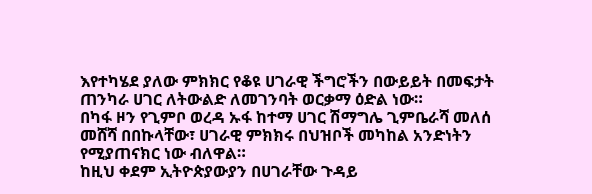እየተካሄደ ያለው ምክክር የቆዩ ሀገራዊ ችግሮችን በውይይት በመፍታት ጠንካራ ሀገር ለትውልድ ለመገንባት ወርቃማ ዕድል ነው።
በካፋ ዞን የጊምቦ ወረዳ ኡፋ ከተማ ሀገር ሽማግሌ ጊምቤራሻ መለሰ መሸሻ በበኩላቸው፣ ሀገራዊ ምክክሩ በህዝቦች መካከል አንድነትን የሚያጠናክር ነው ብለዋል።
ከዚህ ቀደም ኢትዮጵያውያን በሀገራቸው ጉዳይ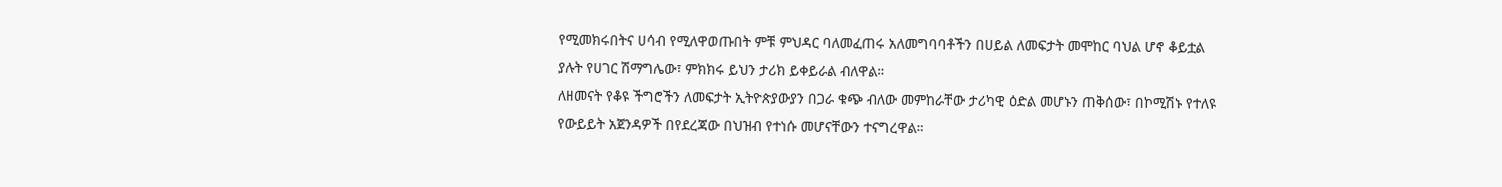የሚመክሩበትና ሀሳብ የሚለዋወጡበት ምቹ ምህዳር ባለመፈጠሩ አለመግባባቶችን በሀይል ለመፍታት መሞከር ባህል ሆኖ ቆይቷል ያሉት የሀገር ሽማግሌው፣ ምክክሩ ይህን ታሪክ ይቀይራል ብለዋል።
ለዘመናት የቆዩ ችግሮችን ለመፍታት ኢትዮጵያውያን በጋራ ቁጭ ብለው መምከራቸው ታሪካዊ ዕድል መሆኑን ጠቅሰው፣ በኮሚሽኑ የተለዩ የውይይት አጀንዳዎች በየደረጃው በህዝብ የተነሱ መሆናቸውን ተናግረዋል።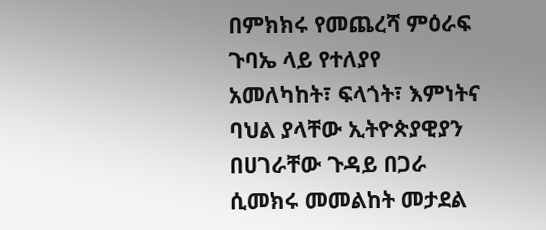በምክክሩ የመጨረሻ ምዕራፍ ጉባኤ ላይ የተለያየ አመለካከት፣ ፍላጎት፣ እምነትና ባህል ያላቸው ኢትዮጵያዊያን በሀገራቸው ጉዳይ በጋራ ሲመክሩ መመልከት መታደል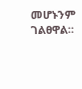መሆኑንም ገልፀዋል።